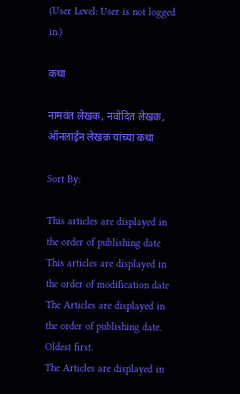(User Level: User is not logged in.)

कथा

नामवंत लेखक, नवोदित लेखक, ऑनलाईन लेखक यांच्या कथा

Sort By:

This articles are displayed in the order of publishing date
This articles are displayed in the order of modification date
The Articles are displayed in the order of publishing date. Oldest first.
The Articles are displayed in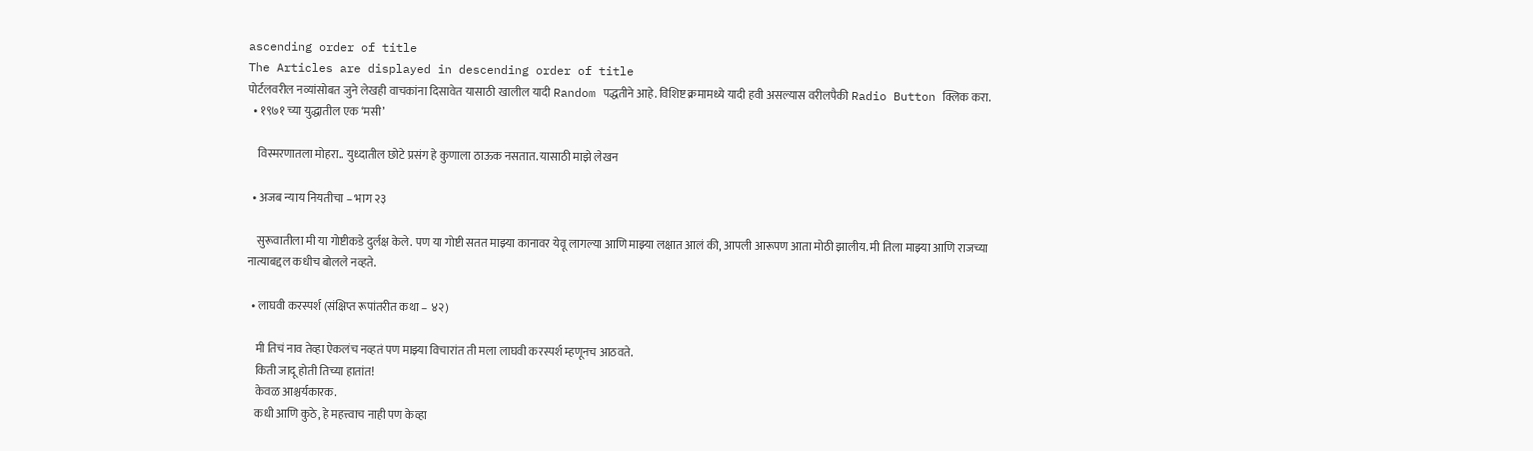ascending order of title
The Articles are displayed in descending order of title
पोर्टलवरील नव्यांसोबत जुने लेखही वाचकांना दिसावेत यासाठी खालील यादी Random पद्धतीने आहे. विशिष्ट क्रमामध्ये यादी हवी असल्यास वरीलपैकी Radio Button क्लिक करा.
  • १९७१ च्या युद्धातील एक ‘मसी’

    विस्मरणातला मोहरा.. युध्दातील छोटे प्रसंग हे कुणाला ठाऊक नसतात. यासाठी माझे लेखन

  • अजब न्याय नियतीचा – भाग २३

    सुरूवातीला मी या गोष्टीकडे दुर्लक्ष केले. पण या गोष्टी सतत माझ्या कानावर येवू लागल्या आणि माझ्या लक्षात आलं की, आपली आरूपण आता मोठी झालीय. मी तिला माझ्या आणि राजच्या नात्याबद्दल कधीच बोलले नव्हते.

  • लाघवी करस्पर्श (संक्षिप्त रूपांतरीत कथा – ४२)

    मी तिचं नाव तेव्हा ऐकलंच नव्हतं पण माझ्या विचारांत ती मला लाघवी करस्पर्श म्हणूनच आठवते.
    किती जादू होती तिच्या हातांत!
    केवळ आश्चर्यकारक.
    कधी आणि कुठे, हे महत्त्वाच नाही पण केव्हा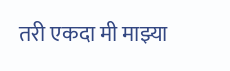तरी एकदा मी माझ्या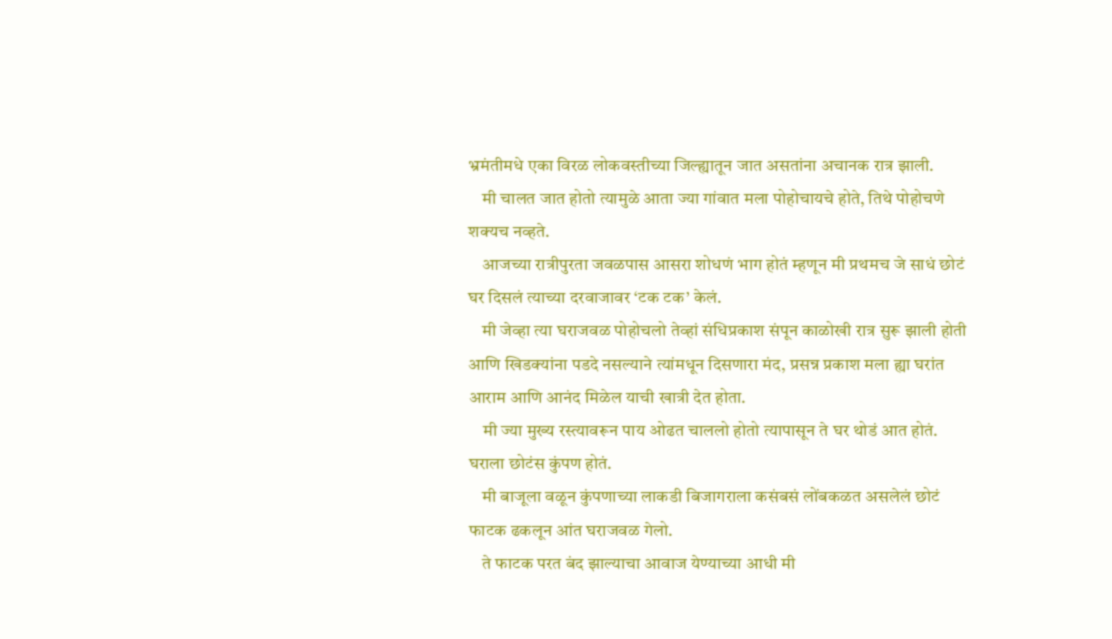भ्रमंतीमधे एका विरळ लोकवस्तीच्या जिल्ह्यातून जात असतांना अचानक रात्र झाली.
    मी चालत जात होतो त्यामुळे आता ज्या गांवात मला पोहोचायचे होते, तिथे पोहोचणे शक्यच नव्हते.
    आजच्या रात्रीपुरता जवळपास आसरा शोधणं भाग होतं म्हणून मी प्रथमच जे साधं छोटं घर दिसलं त्याच्या दरवाजावर ‘टक टक’ केलं.
    मी जेव्हा त्या घराजवळ पोहोचलो तेव्हां संधिप्रकाश संपून काळोखी रात्र सुरू झाली होती आणि खिडक्यांना पडदे नसल्याने त्यांमधून दिसणारा मंद, प्रसन्न प्रकाश मला ह्या घरांत आराम आणि आनंद मिळेल याची खात्री देत होता.
    मी ज्या मुख्य रस्त्यावरून पाय ओढत चाललो होतो त्यापासून ते घर थोडं आत होतं. घराला छोटंस कुंपण होतं.
    मी बाजूला वळून कुंपणाच्या लाकडी बिजागराला कसंबसं लोंबकळत असलेलं छोटं फाटक ढकलून आंत घराजवळ गेलो.
    ते फाटक परत बंद झाल्याचा आवाज येण्याच्या आधी मी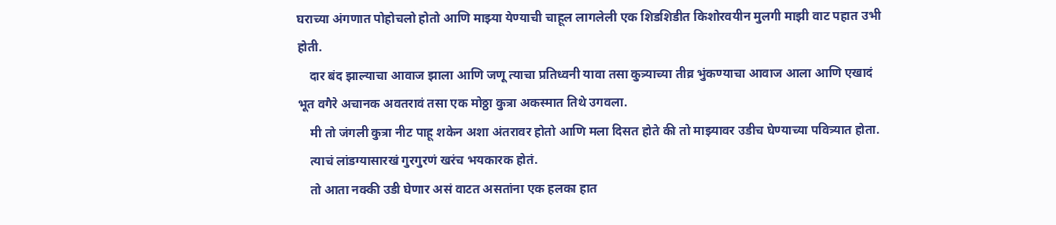घराच्या अंगणात पोहोचलो होतो आणि माझ्या येण्याची चाहूल लागलेली एक शिडशिडीत किशोरवयीन मुलगी माझी वाट पहात उभी होती.
    दार बंद झाल्याचा आवाज झाला आणि जणू त्याचा प्रतिध्वनी यावा तसा कुत्र्याच्या तीव्र भुंकण्याचा आवाज आला आणि एखादं भूत वगैरे अचानक अवतरावं तसा एक मोठ्ठा कुत्रा अकस्मात तिथे उगवला.
    मी तो जंगली कुत्रा नीट पाहू शकेन अशा अंतरावर होतो आणि मला दिसत होते की तो माझ्यावर उडीच घेण्याच्या पवित्र्यात होता.
    त्याचं लांडग्यासारखं गुरगुरणं खरंच भयकारक होतं.
    तो आता नक्की उडी घेणार असं वाटत असतांना एक हलका हात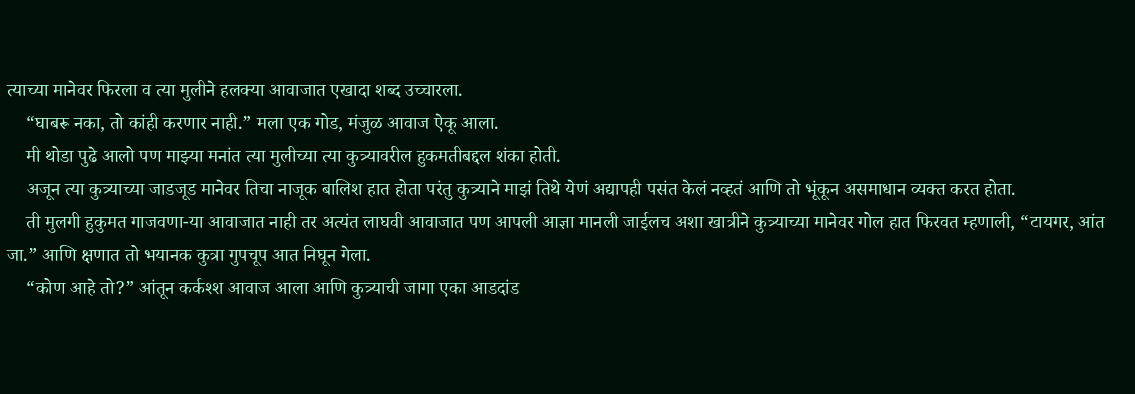त्याच्या मानेवर फिरला व त्या मुलीने हलक्या आवाजात एखादा शब्द उच्चारला.
    “घाबरू नका, तो कांही करणार नाही.” मला एक गोड, मंजुळ आवाज ऐकू आला.
    मी थोडा पुढे आलो पण माझ्या मनांत त्या मुलीच्या त्या कुत्र्यावरील हुकमतीबद्दल शंका होती.
    अजून त्या कुत्र्याच्या जाडजूड मानेवर तिचा नाजूक बालिश हात होता परंतु कुत्र्याने माझं तिथे येणं अद्यापही पसंत केलं नव्हतं आणि तो भूंकून असमाधान व्यक्त करत होता.
    ती मुलगी हुकुमत गाजवणा-या आवाजात नाही तर अत्यंत लाघवी आवाजात पण आपली आज्ञा मानली जाईलच अशा खात्रीने कुत्र्याच्या मानेवर गोल हात फिरवत म्हणाली, “टायगर, आंत जा.” आणि क्षणात तो भयानक कुत्रा गुपचूप आत निघून गेला.
    “कोण आहे तो?” आंतून कर्कश्श आवाज आला आणि कुत्र्याची जागा एका आडदांड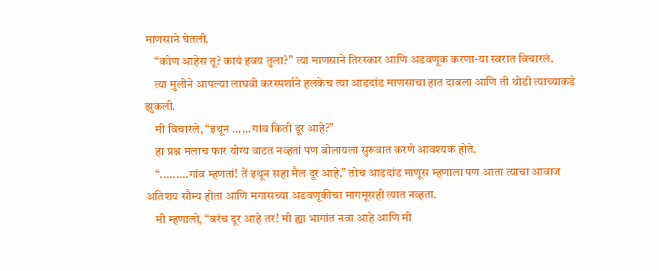माणसाने घेतली.
    “कोण आहेस तू? कायं हवय तुला?” त्या माणसाने तिरस्कार आणि अडवणूक करणा-या स्वरात विचारलं.
    त्या मुलीने आपल्या लाघवी करस्पर्शाने हलकेच त्या आडदांड माणसाचा हात दाबला आणि ती थोडी त्याच्याकडे झुकली.
    मी विचारले, “इथून ......गांव किती दूर आहे?”
    हा प्रश्न मलाच फार योग्य वाटत नव्हतां पण बोलायला सुरूवात करणे आवश्यक होते.
    “.........गांव म्हणतां! तें इथून सहा मैल दूर आहे.” तोच आडदांड माणूस म्हणाला पण आता त्याचा आवाज अतिशय सौम्य होता आणि मगासच्या अडवणूकीचा मागमूसही त्यात नव्हता.
    मी म्हणालो, “बरंच दूर आहे तर! मी ह्या भागांत नवा आहे आणि मी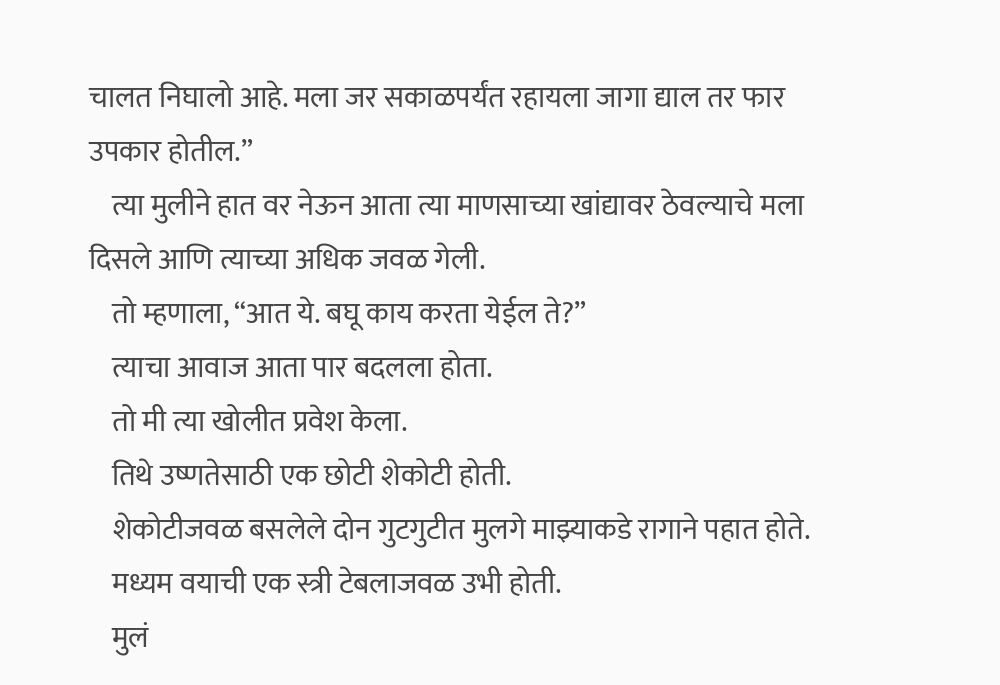चालत निघालो आहे. मला जर सकाळपर्यंत रहायला जागा द्याल तर फार उपकार होतील.”
    त्या मुलीने हात वर नेऊन आता त्या माणसाच्या खांद्यावर ठेवल्याचे मला दिसले आणि त्याच्या अधिक जवळ गेली.
    तो म्हणाला, “आत ये. बघू काय करता येईल ते?”
    त्याचा आवाज आता पार बदलला होता.
    तो मी त्या खोलीत प्रवेश केला.
    तिथे उष्णतेसाठी एक छोटी शेकोटी होती.
    शेकोटीजवळ बसलेले दोन गुटगुटीत मुलगे माझ्याकडे रागाने पहात होते.
    मध्यम वयाची एक स्त्री टेबलाजवळ उभी होती.
    मुलं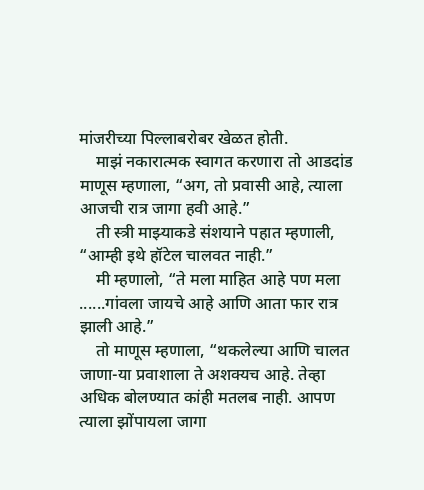मांजरीच्या पिल्लाबरोबर खेळत होती.
    माझं नकारात्मक स्वागत करणारा तो आडदांड माणूस म्हणाला, “अग, तो प्रवासी आहे, त्याला आजची रात्र जागा हवी आहे.”
    ती स्त्री माझ्याकडे संशयाने पहात म्हणाली, “आम्ही इथे हॉटेल चालवत नाही.”
    मी म्हणालो, “ते मला माहित आहे पण मला ......गांवला जायचे आहे आणि आता फार रात्र झाली आहे.”
    तो माणूस म्हणाला, “थकलेल्या आणि चालत जाणा-या प्रवाशाला ते अशक्यच आहे. तेव्हा अधिक बोलण्यात कांही मतलब नाही. आपण त्याला झोंपायला जागा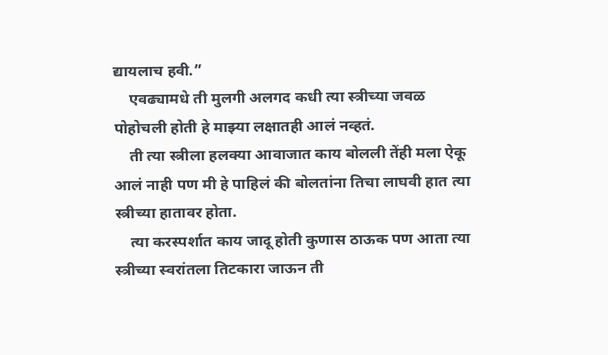द्यायलाच हवी.”
    एवढ्यामधे ती मुलगी अलगद कधी त्या स्त्रीच्या जवळ पोहोचली होती हे माझ्या लक्षातही आलं नव्हतं.
    ती त्या स्त्रीला हलक्या आवाजात काय बोलली तेंही मला ऐकू आलं नाही पण मी हे पाहिलं की बोलतांना तिचा लाघवी हात त्या स्त्रीच्या हातावर होता.
    त्या करस्पर्शात काय जादू होती कुणास ठाऊक पण आता त्या स्त्रीच्या स्वरांतला तिटकारा जाऊन ती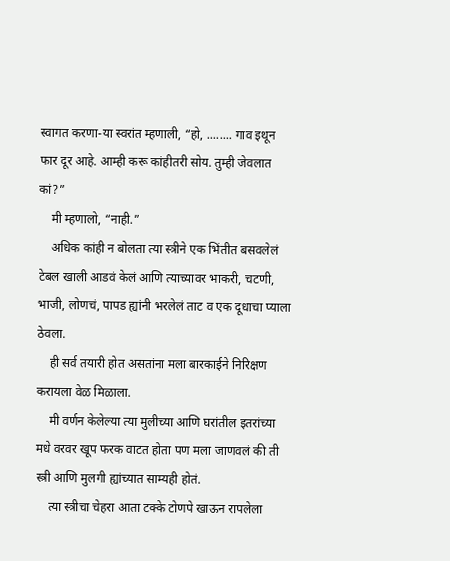स्वागत करणा-या स्वरांत म्हणाली, “हो, ........ गाव इथून फार दूर आहे. आम्ही करू कांहीतरी सोय. तुम्ही जेवलात कां?”
    मी म्हणालो, “नाही.”
    अधिक कांही न बोलता त्या स्त्रीने एक भिंतीत बसवलेलं टेबल खाली आडवं केलं आणि त्याच्यावर भाकरी, चटणी, भाजी, लोणचं, पापड ह्यांनी भरलेलं ताट व एक दूधाचा प्याला ठेवला.
    ही सर्व तयारी होत असतांना मला बारकाईने निरिक्षण करायला वेळ मिळाला.
    मी वर्णन केलेल्या त्या मुलीच्या आणि घरांतील इतरांच्या मधे वरवर खूप फरक वाटत होता पण मला जाणवलं की ती स्त्री आणि मुलगी ह्यांच्यात साम्यही होतं.
    त्या स्त्रीचा चेहरा आता टक्के टोणपे खाऊन रापलेला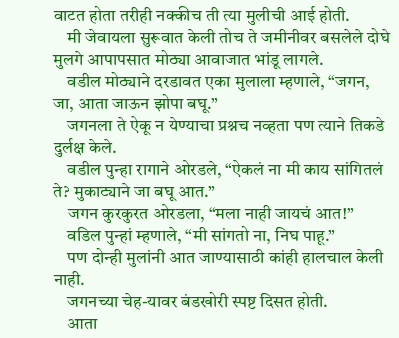वाटत होता तरीही नक्कीच ती त्या मुलीची आई होती.
    मी जेवायला सुरूवात केली तोच ते जमीनीवर बसलेले दोघे मुलगे आपापसात मोठ्या आवाजात भांडू लागले.
    वडील मोठ्याने दरडावत एका मुलाला म्हणाले, “जगन, जा, आता जाऊन झोपा बघू.”
    जगनला ते ऐकू न येण्याचा प्रश्नच नव्हता पण त्याने तिकडे दुर्लक्ष केले.
    वडील पुन्हा रागाने ओरडले, “ऐकलं ना मी काय सांगितलं ते? मुकाट्याने जा बघू आत.”
    जगन कुरकुरत ओरडला, “मला नाही जायचं आत!”
    वडिल पुन्हां म्हणाले, “मी सांगतो ना, निघ पाहू.”
    पण दोन्ही मुलांनी आत जाण्यासाठी कांही हालचाल केली नाही.
    जगनच्या चेह-यावर बंडखोरी स्पष्ट दिसत होती.
    आता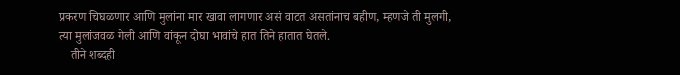प्रकरण चिघळणार आणि मुलांना मार खावा लागणार असं वाटत असतांनाच बहीण, म्हणजे ती मुलगी, त्या मुलांजवळ गेली आणि वांकून दोघा भावांचे हात तिने हातात घेतले.
    तीने शब्दही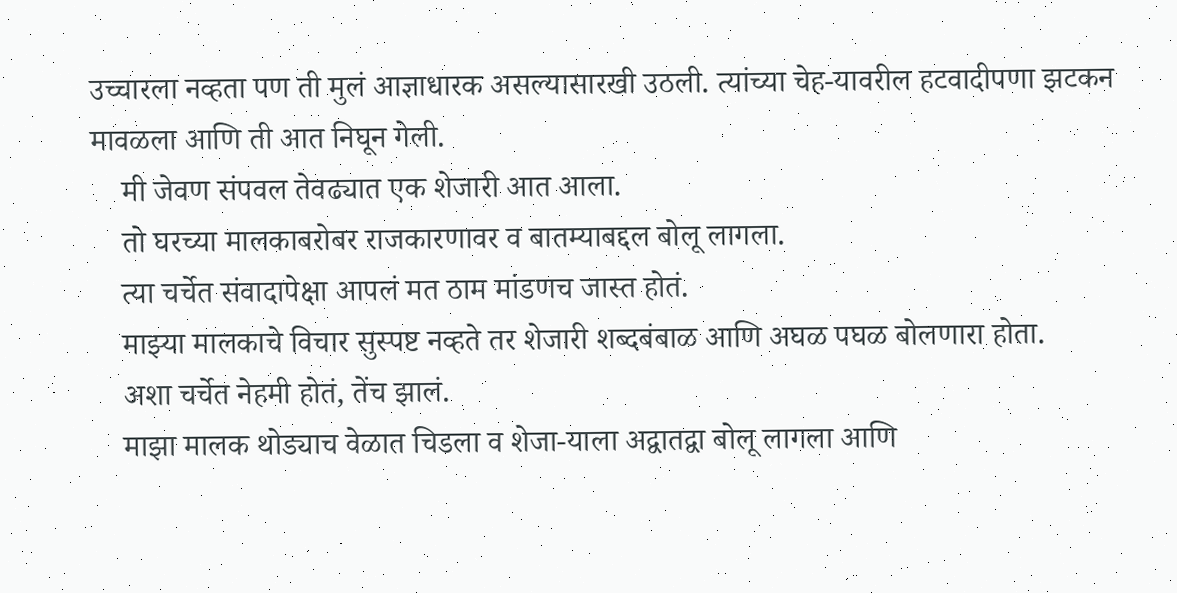उच्चारला नव्हता पण ती मुलं आज्ञाधारक असल्यासारखी उठली. त्यांच्या चेह-यावरील हटवादीपणा झटकन मावळला आणि ती आत निघून गेली.
    मी जेवण संपवल तेवढ्यात एक शेजारी आत आला.
    तो घरच्या मालकाबरोबर राजकारणावर व बातम्याबद्दल बोलू लागला.
    त्या चर्चेत संवादापेक्षा आपलं मत ठाम मांडणच जास्त होतं.
    माझ्या मालकाचे विचार सुस्पष्ट नव्हते तर शेजारी शब्दबंबाळ आणि अघळ पघळ बोलणारा होता.
    अशा चर्चेत नेहमी होतं, तेंच झालं.
    माझा मालक थोड्याच वेळात चिडला व शेजा-याला अद्वातद्वा बोलू लागला आणि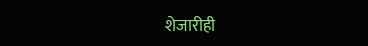शेजारीही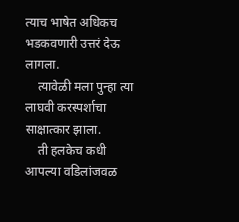त्याच भाषेत अधिकच भडकवणारी उत्तरं देऊ लागला.
    त्यावेळी मला पुन्हा त्या लाघवी करस्पर्शाचा साक्षात्कार झाला.
    ती हलकेच कधी आपल्या वडिलांजवळ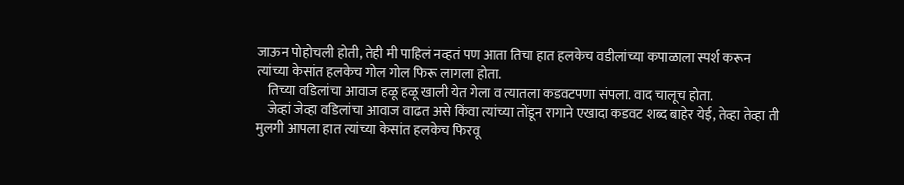जाऊन पोहोचली होती, तेही मी पाहिलं नव्हतं पण आता तिचा हात हलकेच वडीलांच्या कपाळाला स्पर्श करून त्यांच्या केसांत हलकेच गोल गोल फिरू लागला होता.
    तिच्या वडिलांचा आवाज हळू हळू खाली येत गेला व त्यातला कडवटपणा संपला. वाद चालूच होता.
    जेव्हां जेव्हा वडिलांचा आवाज वाढत असे किंवा त्यांच्या तोंडून रागाने एखादा कडवट शब्द बाहेर येई, तेव्हा तेव्हा ती मुलगी आपला हात त्यांच्या केसांत हलकेच फिरवू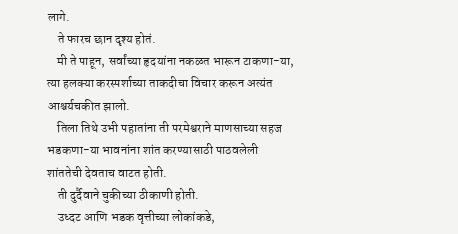लागे.
    ते फारच छान दृश्य होतं.
    मी ते पाहून, सर्वांच्या हृदयांना नकळत भारून टाकणा-या, त्या हलक्या करस्पर्शाच्या ताकदीचा विचार करून अत्यंत आश्चर्यचकीत झालो.
    तिला तिथे उभी पहातांना ती परमेश्वराने माणसाच्या सहज भडकणा-या भावनांना शांत करण्यासाठी पाठवलेली शांततेची देवताच वाटत होती.
    ती दुर्दैवाने चुकीच्या ठीकाणी होती.
    उध्दट आणि भडक वृत्तीच्या लोकांकडे,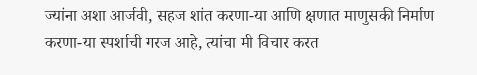ज्यांना अशा आर्जवी, सहज शांत करणा-या आणि क्षणात माणुसकी निर्माण करणा-या स्पर्शाची गरज आहे, त्यांचा मी विचार करत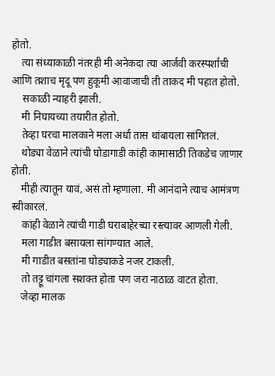होतो.
    त्या संध्याकाळी नंतरही मी अनेकदा त्या आर्जवी करस्पर्शाची आणि तशाच मृदू पण हुकूमी आवाजाची ती ताकद मी पहात होतो.
    सकाळी न्याहरी झाली.
    मी निघायच्या तयारीत होतो.
    तेव्हा घरचा मालकाने मला अर्धा तास थांबायला सांगितलं.
    थोड्या वेळाने त्यांची घोडागाडी कांही कामासाठी तिकडेच जाणार होती.
    मीही त्यातून यावं, असं तो म्हणाला. मी आनंदाने त्याच आमंत्रण स्वीकारलं.
    कांही वेळाने त्यांची गाडी घराबाहेरच्या रस्त्यावर आणली गेली.
    मला गाडीत बसायला सांगण्यात आले.
    मी गाडीत बसतांना घोड्याकडे नजर टाकली.
    तो तट्टू चांगला सशक्त होता पण जरा नाठाळ वाटत होता.
    जेव्हा मालक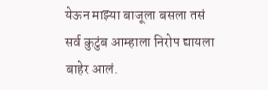येऊन माझ्या बाजूला बसला तसं सर्व कुटुंब आम्हाला निरोप द्यायला बाहेर आलं.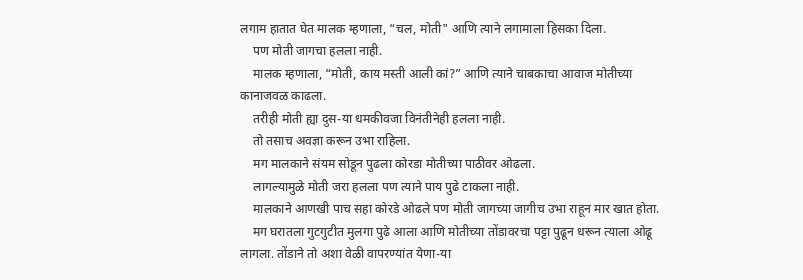लगाम हातात घेत मालक म्हणाला, “चल, मोती" आणि त्याने लगामाला हिसका दिला.
    पण मोती जागचा हलला नाही.
    मालक म्हणाला, “मोती, काय मस्ती आली कां?” आणि त्याने चाबकाचा आवाज मोतीच्या कानाजवळ काढला.
    तरीही मोती ह्या दुस-या धमकीवजा विनंतीनेही हलला नाही.
    तो तसाच अवज्ञा करून उभा राहिला.
    मग मालकाने संयम सोडून पुढला कोरडा मोतीच्या पाठीवर ओढला.
    लागल्यामुळे मोती जरा हलला पण त्याने पाय पुढे टाकला नाही.
    मालकाने आणखी पाच सहा कोरडे ओढले पण मोती जागच्या जागीच उभा राहून मार खात होता.
    मग घरातला गुटगुटीत मुलगा पुढे आला आणि मोतीच्या तोंडावरचा पट्टा पुढून धरून त्याला ओढू लागला. तोंडाने तो अशा वेळी वापरण्यांत येणा-या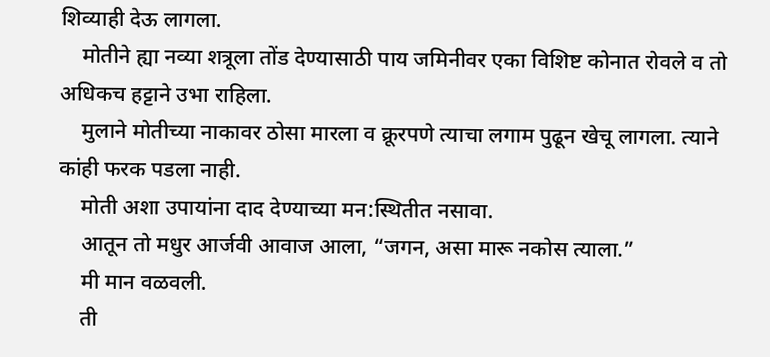शिव्याही देऊ लागला.
    मोतीने ह्या नव्या शत्रूला तोंड देण्यासाठी पाय जमिनीवर एका विशिष्ट कोनात रोवले व तो अधिकच हट्टाने उभा राहिला.
    मुलाने मोतीच्या नाकावर ठोसा मारला व क्रूरपणे त्याचा लगाम पुढून खेचू लागला. त्याने कांही फरक पडला नाही.
    मोती अशा उपायांना दाद देण्याच्या मन:स्थितीत नसावा.
    आतून तो मधुर आर्जवी आवाज आला, “जगन, असा मारू नकोस त्याला.”
    मी मान वळवली.
    ती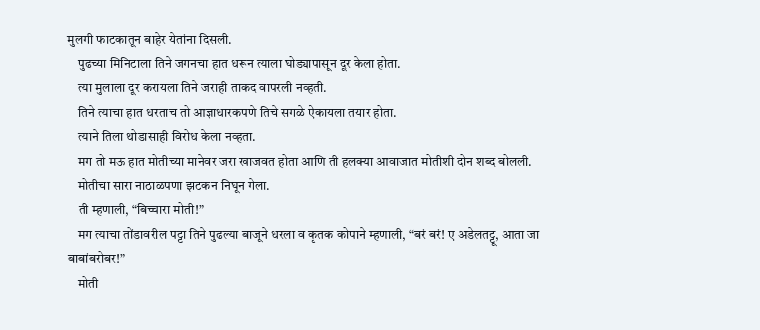मुलगी फाटकातून बाहेर येतांना दिसली.
    पुढच्या मिनिटाला तिने जगनचा हात धरून त्याला घोड्यापासून दूर केला होता.
    त्या मुलाला दूर करायला तिने जराही ताकद वापरली नव्हती.
    तिने त्याचा हात धरताच तो आज्ञाधारकपणे तिचे सगळे ऐकायला तयार होता.
    त्याने तिला थोडासाही विरोध केला नव्हता.
    मग तो मऊ हात मोतीच्या मानेवर जरा खाजवत होता आणि ती हलक्या आवाजात मोतीशी दोन शब्द बोलली.
    मोतीचा सारा नाठाळपणा झटकन निघून गेला.
    ती म्हणाली, “बिच्चारा मोती!”
    मग त्याचा तोंडावरील पट्टा तिने पुढल्या बाजूने धरला व कृतक कोपाने म्हणाली, “बरं बरं! ए अडेलतट्टू, आता जा बाबांबरोबर!”
    मोती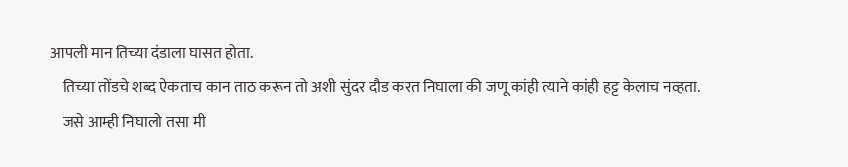आपली मान तिच्या दंडाला घासत होता.
    तिच्या तोंडचे शब्द ऐकताच कान ताठ करून तो अशी सुंदर दौड करत निघाला की जणू कांही त्याने कांही हट्ट केलाच नव्हता.
    जसे आम्ही निघालो तसा मी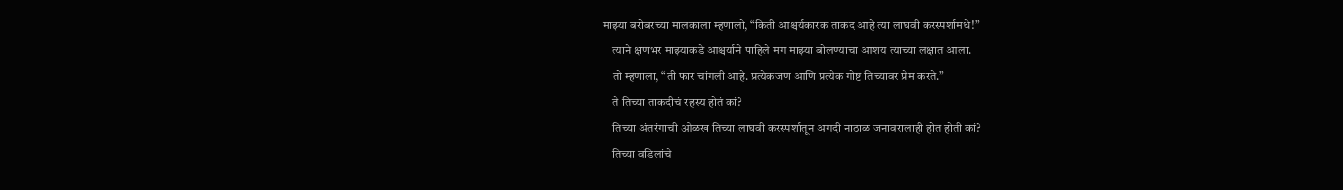माझ्या बरोबरच्या मालकाला म्हणालो, “किती आश्चर्यकारक ताकद आहे त्या लाघवी करस्पर्शामधे!”
    त्याने क्षणभर माझ्याकडे आश्चर्याने पाहिले मग माझ्या बोलण्याचा आशय त्याच्या लक्षात आला.
    तो म्हणाला, “ती फार चांगली आहे. प्रत्येकजण आणि प्रत्येक गोष्ट तिच्यावर प्रेम करते.”
    ते तिच्या ताकदीचं रहस्य होतं कां?
    तिच्या अंतरंगाची ओळख तिच्या लाघवी करस्पर्शातून अगदी नाठाळ जनावरालाही होत होती कां?
    तिच्या वडिलांचे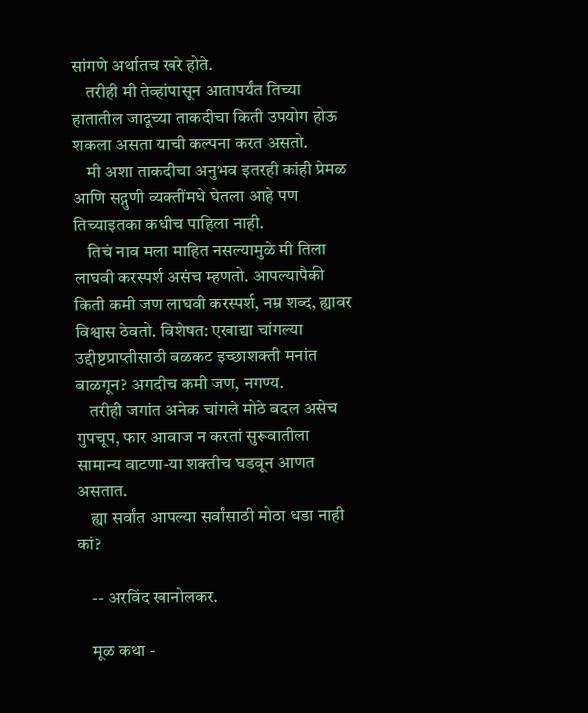सांगणे अर्थातच खरे होते.
    तरीही मी तेव्हांपासून आतापर्यंत तिच्या हातातील जादूच्या ताकदीचा किती उपयोग होऊ शकला असता याची कल्पना करत असतो.
    मी अशा ताकदीचा अनुभव इतरही कांही प्रेमळ आणि सद्गुणी व्यक्तींमधे घेतला आहे पण तिच्याइतका कधीच पाहिला नाही.
    तिचं नाव मला माहित नसल्यामुळे मी तिला लाघवी करस्पर्श असंच म्हणतो. आपल्यापैकी किती कमी जण लाघवी करस्पर्श, नम्र शब्द, ह्यावर विश्वास ठेवतो. विशेषत: एखाद्या चांगल्या उद्दीष्टप्राप्तीसाठी बळकट इच्छाशक्ती मनांत बाळगून? अगदीच कमी जण, नगण्य.
    तरीही जगांत अनेक चांगले मोठे बदल असेच गुपचूप, फार आवाज न करतां सुरूवातीला सामान्य वाटणा-या शक्तीच घडवून आणत असतात.
    ह्या सर्वांत आपल्या सर्वांसाठी मोठा धडा नाही कां?

    -- अरविंद खानोलकर.

    मूळ कथा -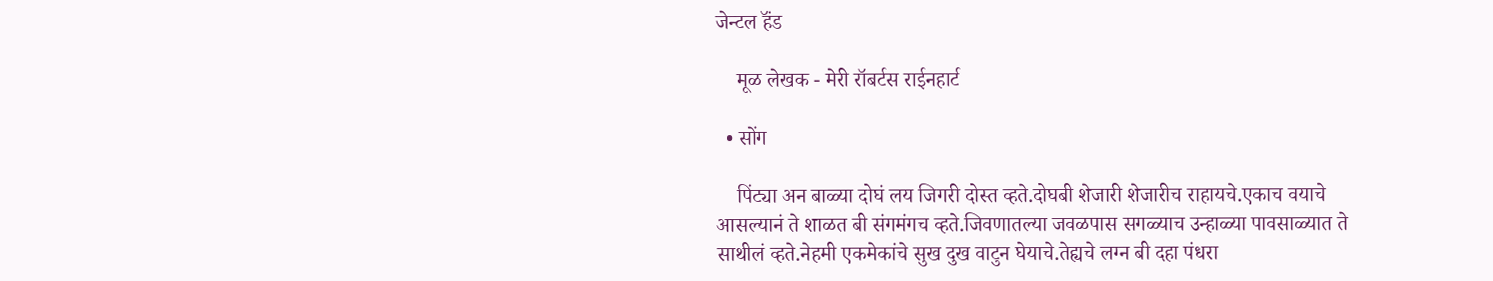जेन्टल हॅंड

    मूळ लेखक - मेरी रॉबर्टस राईनहार्ट

  • सोंग

    पिंट्या अन बाळ्या दोघं लय जिगरी दोस्त व्हते.दोघबी शेजारी शेजारीच राहायचे.एकाच वयाचे आसल्यानं ते शाळत बी संगमंगच व्हते.जिवणातल्या जवळपास सगळ्याच उन्हाळ्या पावसाळ्यात ते साथीलं व्हते.नेहमी एकमेकांचे सुख दुख वाटुन घेयाचे.तेह्यचे लग्न बी दहा पंधरा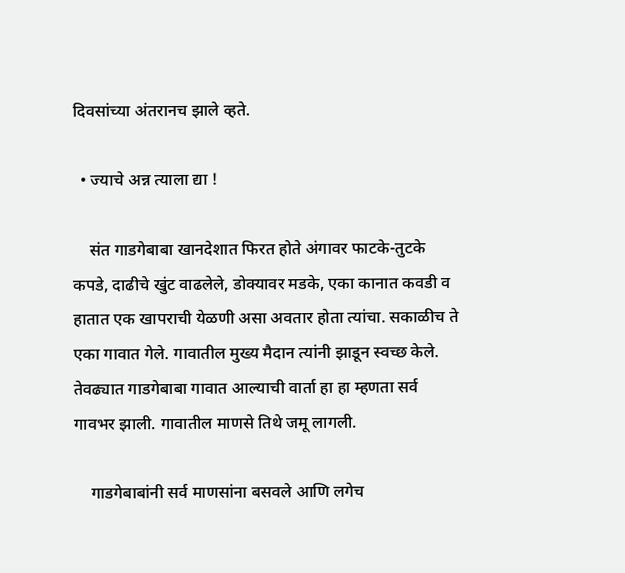दिवसांच्या अंतरानच झाले व्हते.

  • ज्याचे अन्न त्याला द्या !

    संत गाडगेबाबा खानदेशात फिरत होते अंगावर फाटके-तुटके कपडे, दाढीचे खुंट वाढलेले, डोक्यावर मडके, एका कानात कवडी व हातात एक खापराची येळणी असा अवतार होता त्यांचा. सकाळीच ते एका गावात गेले. गावातील मुख्य मैदान त्यांनी झाडून स्वच्छ केले. तेवढ्यात गाडगेबाबा गावात आल्याची वार्ता हा हा म्हणता सर्व गावभर झाली. गावातील माणसे तिथे जमू लागली.

    गाडगेबाबांनी सर्व माणसांना बसवले आणि लगेच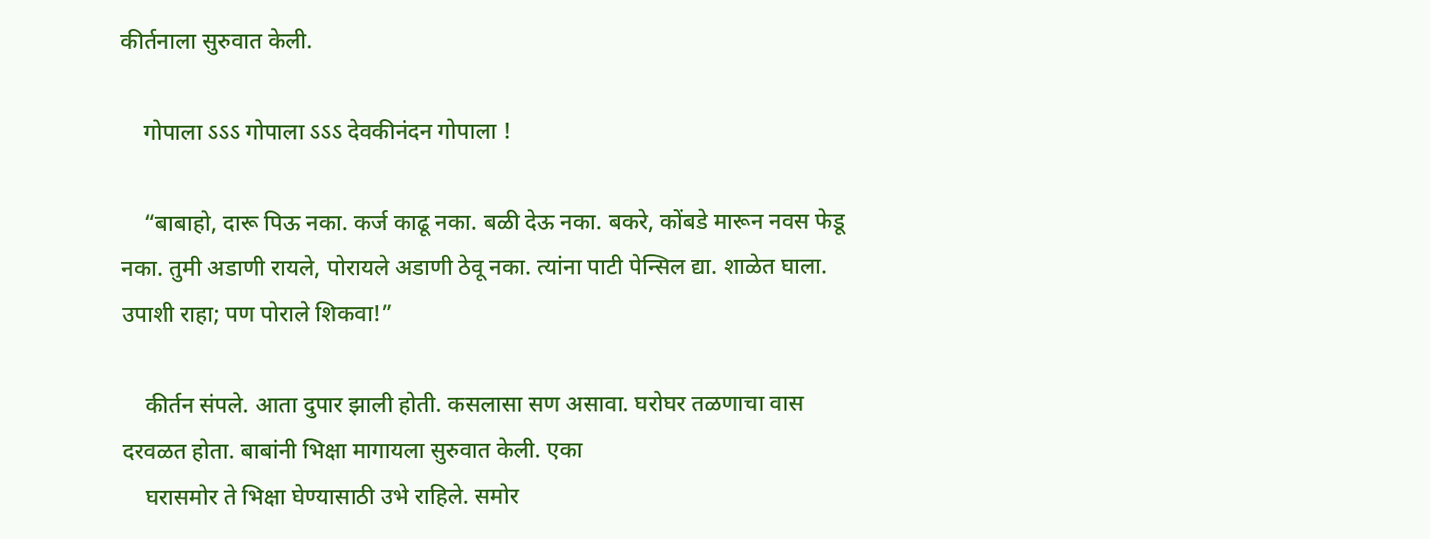कीर्तनाला सुरुवात केली.

    गोपाला ऽऽऽ गोपाला ऽऽऽ देवकीनंदन गोपाला !

    “बाबाहो, दारू पिऊ नका. कर्ज काढू नका. बळी देऊ नका. बकरे, कोंबडे मारून नवस फेडू नका. तुमी अडाणी रायले, पोरायले अडाणी ठेवू नका. त्यांना पाटी पेन्सिल द्या. शाळेत घाला. उपाशी राहा; पण पोराले शिकवा!”

    कीर्तन संपले. आता दुपार झाली होती. कसलासा सण असावा. घरोघर तळणाचा वास दरवळत होता. बाबांनी भिक्षा मागायला सुरुवात केली. एका
    घरासमोर ते भिक्षा घेण्यासाठी उभे राहिले. समोर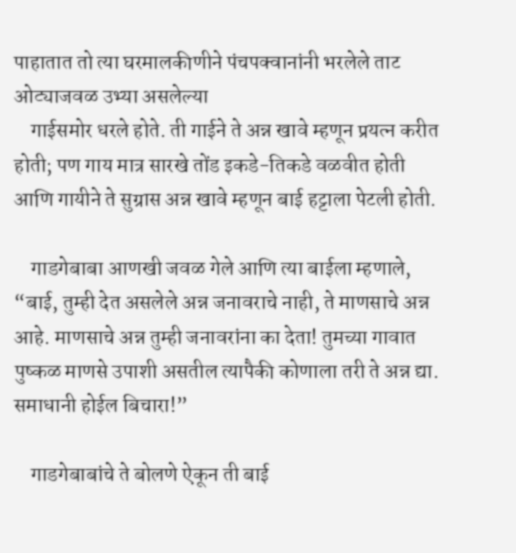पाहातात तो त्या घरमालकीणीने पंचपक्वानांनी भरलेले ताट ओट्याजवळ उभ्या असलेल्या
    गाईसमोर धरले होते. ती गाईने ते अन्न खावे म्हणून प्रयत्न करीत होती; पण गाय मात्र सारखे तोंड इकडे-तिकडे वळवीत होती आणि गायीने ते सुग्रास अन्न खावे म्हणून बाई हट्टाला पेटली होती.

    गाडगेबाबा आणखी जवळ गेले आणि त्या बाईला म्हणाले, “बाई, तुम्ही देत असलेले अन्न जनावराचे नाही, ते माणसाचे अन्न आहे. माणसाचे अन्न तुम्ही जनावरांना का देता! तुमच्या गावात पुष्कळ माणसे उपाशी असतील त्यापैकी कोणाला तरी ते अन्न द्या. समाधानी होईल बिचारा!”

    गाडगेबाबांचे ते बोलणे ऐकून ती बाई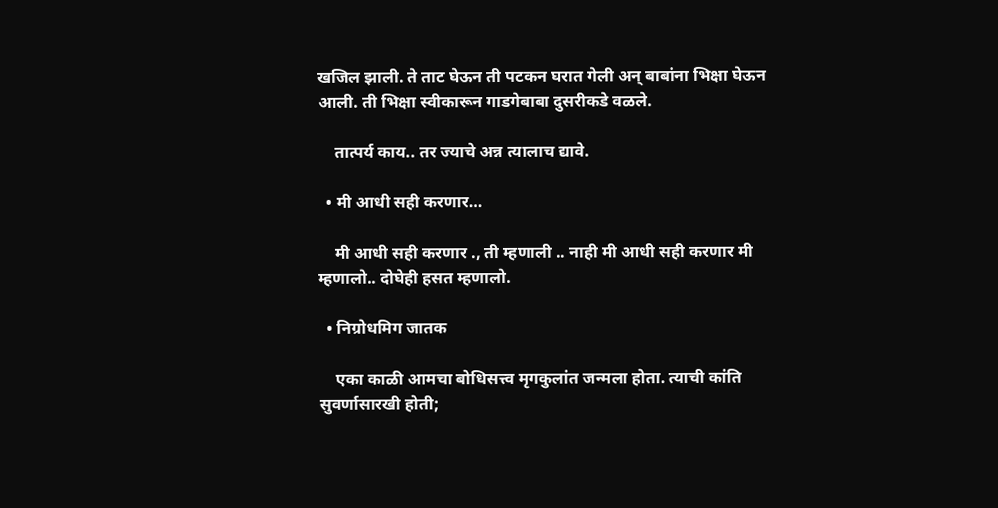खजिल झाली. ते ताट घेऊन ती पटकन घरात गेली अन् बाबांना भिक्षा घेऊन आली. ती भिक्षा स्वीकारून गाडगेबाबा दुसरीकडे वळले.

    तात्पर्य काय.. तर ज्याचे अन्न त्यालाच द्यावे.

  • मी आधी सही करणार…

    मी आधी सही करणार ., ती म्हणाली .. नाही मी आधी सही करणार मी म्हणालो.. दोघेही हसत म्हणालो.

  • निग्रोधमिग जातक

    एका काळी आमचा बोधिसत्त्व मृगकुलांत जन्मला होता. त्याची कांति सुवर्णासारखी होती;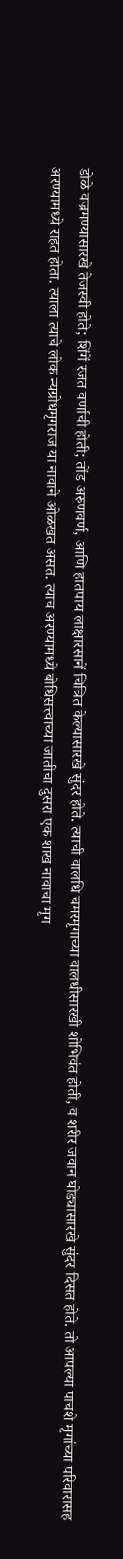डोळे वज्रमण्यासारखे तेजस्वी होते; शिंगें रजत वर्णाची होती; तोंड अरुणवर्ण, आणि हातपाय लाक्षारसानें चित्रित केल्यासारखे सुंदर होते. त्याची वालधि चमरमृगाच्या वालधीसारखी शोभिवंत होती, व शरीर जवान घोड्यासारखे सुंदर दिसत होते. तो आपल्या पाचशे मृगांच्या परिवारासह अरण्यामध्ये राहत होता. त्याला त्याचे लोक न्यग्रोधमृगराज या नावाने ओळखत असत. त्याच अरण्यामध्ये बोधिसत्त्वाच्या जातीचा दुसरा एक शाख नावाचा मृग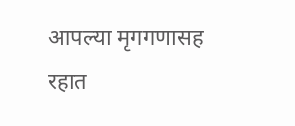आपल्या मृगगणासह रहात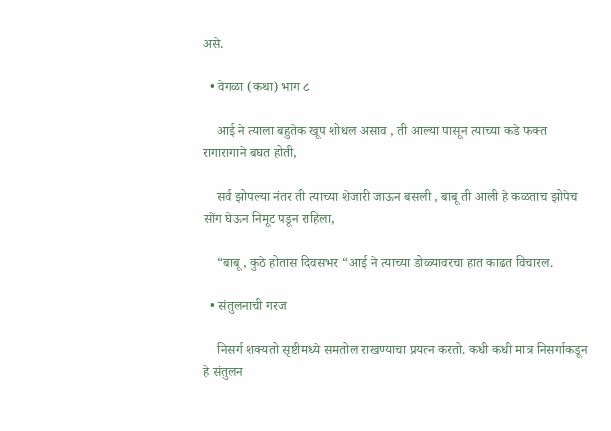असे.

  • वेगळा (कथा) भाग ८

    आई ने त्याला बहुतेक खूप शोधल असाव , ती आल्या पासून त्याच्या कडे फक्त रागारागाने बघत होती,

    सर्व झोपल्या नंतर ती त्याच्या शेजारी जाऊन बसली , बाबू ती आली हे कळताच झोपेच सोंग घेऊन निमूट पडून राहिला,

    “बाबू , कुठे होतास दिवसभर “आई ने त्याच्या डोळ्यावरचा हात काढत विचारल.

  • संतुलनाची गरज

    निसर्ग शक्यतो सृष्टीमध्ये समतोल राखण्याचा प्रयत्न करतो. कधी कधी मात्र निसर्गाकडून हे संतुलन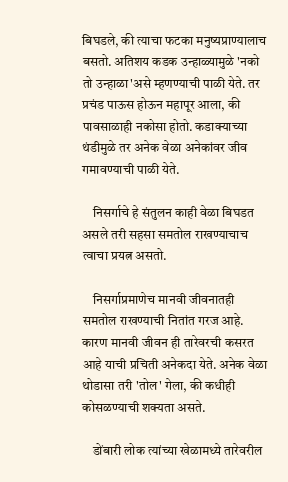बिघडले, की त्याचा फटका मनुष्यप्राण्यालाच बसतो. अतिशय कडक उन्हाळ्यामुळे 'नको तो उन्हाळा'असे म्हणण्याची पाळी येते. तर प्रचंड पाऊस होऊन महापूर आला, की पावसाळाही नकोसा होतो. कडाक्याच्या थंडीमुळे तर अनेक वेळा अनेकांवर जीव गमावण्याची पाळी येते.

    निसर्गाचे हे संतुलन काही वेळा बिघडत असले तरी सहसा समतोल राखण्याचाच त्वाचा प्रयत्न असतो.

    निसर्गाप्रमाणेच मानवी जीवनातही समतोल राखण्याची नितांत गरज आहे. कारण मानवी जीवन ही तारेवरची कसरत आहे याची प्रचिती अनेकदा येते. अनेक वेळा थोडासा तरी 'तोल' गेला, की कधीही कोसळण्याची शक्यता असते.

    डोंबारी लोक त्यांच्या खेळामध्ये तारेवरील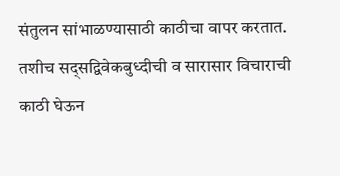संतुलन सांभाळण्यासाठी काठीचा वापर करतात. तशीच सद्सद्विवेकबुध्दीची व सारासार विचाराची काठी घेऊन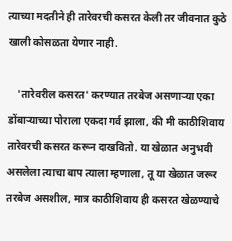त्याच्या मदतीने ही तारेवरची कसरत केली तर जीवनात कुठे खाली कोसळता येणार नाही.

    'तारेवरील कसरत' करण्यात तरबेज असणाऱ्या एका डोंबाऱ्याच्या पोराला एकदा गर्व झाला, की मी काठीशिवाय तारेवरची कसरत करून दाखवितो. या खेळात अनुभवी असलेला त्याचा बाप त्याला म्हणाला, तू या खेळात जरूर तरबेज असशील, मात्र काठीशिवाय ही कसरत खेळण्याचे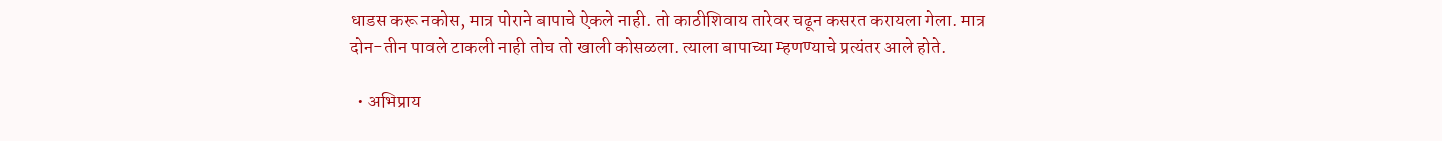धाडस करू नकोस, मात्र पोराने बापाचे ऐकले नाही. तो काठीशिवाय तारेवर चढून कसरत करायला गेला. मात्र दोन-तीन पावले टाकली नाही तोच तो खाली कोसळला. त्याला बापाच्या म्हणण्याचे प्रत्यंतर आले होते.

  • अभिप्राय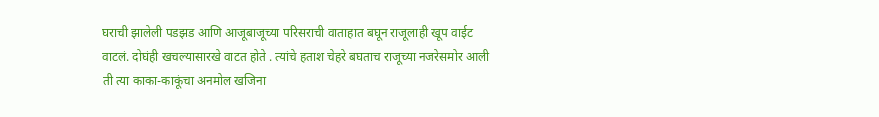घराची झालेली पडझड आणि आजूबाजूच्या परिसराची वाताहात बघून राजूलाही खूप वाईट वाटलं. दोघंही खचल्यासारखे वाटत होते . त्यांचे हताश चेहरे बघताच राजूच्या नजरेसमोर आली ती त्या काका-काकूंचा अनमोल खजिना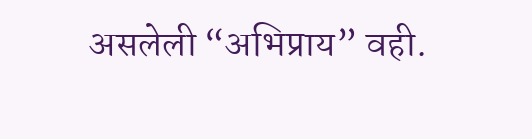असलेली “अभिप्राय” वही.